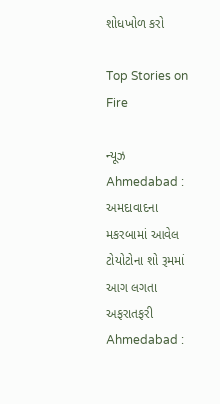શોધખોળ કરો

Top Stories on Fire

ન્યૂઝ
Ahmedabad : અમદાવાદના મકરબામાં આવેલ ટોયોટોના શો રૂમમાં આગ લગતા અફરાતફરી
Ahmedabad :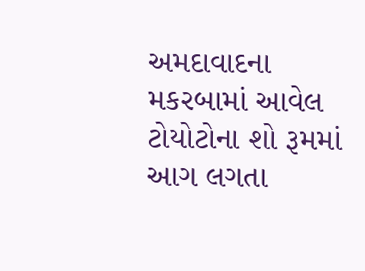અમદાવાદના મકરબામાં આવેલ ટોયોટોના શો રૂમમાં આગ લગતા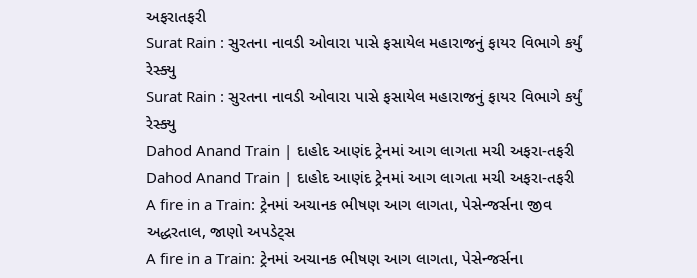અફરાતફરી
Surat Rain : સુરતના નાવડી ઓવારા પાસે ફસાયેલ મહારાજનું ફાયર વિભાગે કર્યું રેસ્ક્યુ
Surat Rain : સુરતના નાવડી ઓવારા પાસે ફસાયેલ મહારાજનું ફાયર વિભાગે કર્યું રેસ્ક્યુ
Dahod Anand Train | દાહોદ આણંદ ટ્રેનમાં આગ લાગતા મચી અફરા-તફરી
Dahod Anand Train | દાહોદ આણંદ ટ્રેનમાં આગ લાગતા મચી અફરા-તફરી
A fire in a Train: ટ્રેનમાં અચાનક ભીષણ આગ લાગતા, પેસેન્જર્સના જીવ અદ્ધરતાલ, જાણો અપડેટ્સ
A fire in a Train: ટ્રેનમાં અચાનક ભીષણ આગ લાગતા, પેસેન્જર્સના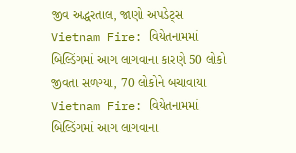જીવ અદ્ધરતાલ, જાણો અપડેટ્સ
Vietnam Fire: વિયેતનામમાં બિલ્ડિંગમાં આગ લાગવાના કારણે 50 લોકો જીવતા સળગ્યા, 70 લોકોને બચાવાયા
Vietnam Fire: વિયેતનામમાં બિલ્ડિંગમાં આગ લાગવાના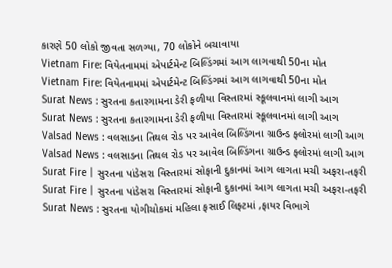કારણે 50 લોકો જીવતા સળગ્યા, 70 લોકોને બચાવાયા
Vietnam Fire: વિયેતનામમાં એપાર્ટમેન્ટ બિલ્ડિંગમાં આગ લાગવાથી 50ના મોત
Vietnam Fire: વિયેતનામમાં એપાર્ટમેન્ટ બિલ્ડિંગમાં આગ લાગવાથી 50ના મોત
Surat News : સુરતના કતારગામના ડેરી ફળીયા વિસ્તારમાં સ્કૂલવાનમાં લાગી આગ
Surat News : સુરતના કતારગામના ડેરી ફળીયા વિસ્તારમાં સ્કૂલવાનમાં લાગી આગ
Valsad News : વલસાડના તિથલ રોડ પર આવેલ બિલ્ડિંગના ગ્રાઉન્ડ ફ્લોરમાં લાગી આગ
Valsad News : વલસાડના તિથલ રોડ પર આવેલ બિલ્ડિંગના ગ્રાઉન્ડ ફ્લોરમાં લાગી આગ
Surat Fire | સુરતના પાંડેસરા વિસ્તારમાં સોફાની દુકાનમાં આગ લાગતા મચી અફરા-તફરી
Surat Fire | સુરતના પાંડેસરા વિસ્તારમાં સોફાની દુકાનમાં આગ લાગતા મચી અફરા-તફરી
Surat News : સુરતના યોગીચોકમાં મહિલા ફસાઈ લિફ્ટમાં ,ફાયર વિભાગે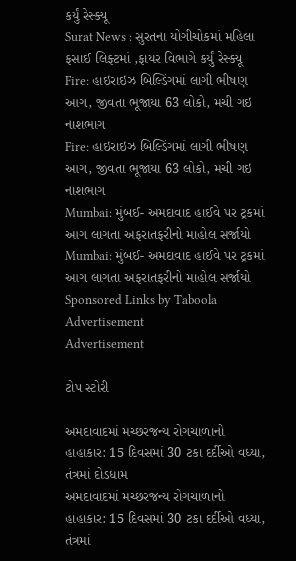કર્યું રેસ્ક્યૂ
Surat News : સુરતના યોગીચોકમાં મહિલા ફસાઈ લિફ્ટમાં ,ફાયર વિભાગે કર્યું રેસ્ક્યૂ
Fire: હાઇરાઇઝ બિલ્ડિંગમાં લાગી ભીષણ આગ, જીવતા ભૂજાયા 63 લોકો, મચી ગઇ નાશભાગ
Fire: હાઇરાઇઝ બિલ્ડિંગમાં લાગી ભીષણ આગ, જીવતા ભૂજાયા 63 લોકો, મચી ગઇ નાશભાગ
Mumbai: મુંબઈ- અમદાવાદ હાઈવે પર ટ્રકમાં આગ લાગતા અફરાતફરીનો માહોલ સર્જાયો
Mumbai: મુંબઈ- અમદાવાદ હાઈવે પર ટ્રકમાં આગ લાગતા અફરાતફરીનો માહોલ સર્જાયો
Sponsored Links by Taboola
Advertisement
Advertisement

ટોપ સ્ટોરી

અમદાવાદમાં મચ્છરજન્ય રોગચાળાનો હાહાકાર: 15 દિવસમાં 30 ટકા દર્દીઓ વધ્યા, તંત્રમાં દોડધામ
અમદાવાદમાં મચ્છરજન્ય રોગચાળાનો હાહાકાર: 15 દિવસમાં 30 ટકા દર્દીઓ વધ્યા, તંત્રમાં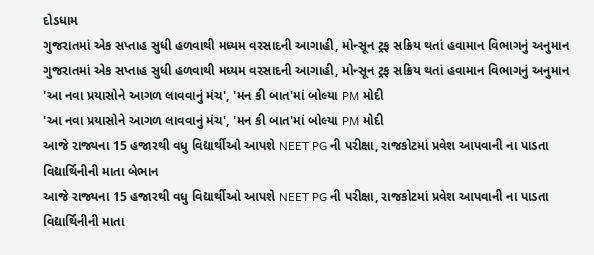દોડધામ
ગુજરાતમાં એક સપ્તાહ સુધી હળવાથી મધ્યમ વરસાદની આગાહી, મોન્સૂન ટ્રફ સક્રિય થતાં હવામાન વિભાગનું અનુમાન
ગુજરાતમાં એક સપ્તાહ સુધી હળવાથી મધ્યમ વરસાદની આગાહી, મોન્સૂન ટ્રફ સક્રિય થતાં હવામાન વિભાગનું અનુમાન
'આ નવા પ્રયાસોને આગળ લાવવાનું મંચ', 'મન કી બાત'માં બોલ્યા PM મોદી
'આ નવા પ્રયાસોને આગળ લાવવાનું મંચ', 'મન કી બાત'માં બોલ્યા PM મોદી
આજે રાજ્યના 15 હજારથી વધુ વિદ્યાર્થીઓ આપશે NEET PG ની પરીક્ષા, રાજકોટમાં પ્રવેશ આપવાની ના પાડતા વિદ્યાર્થિનીની માતા બેભાન
આજે રાજ્યના 15 હજારથી વધુ વિદ્યાર્થીઓ આપશે NEET PG ની પરીક્ષા, રાજકોટમાં પ્રવેશ આપવાની ના પાડતા વિદ્યાર્થિનીની માતા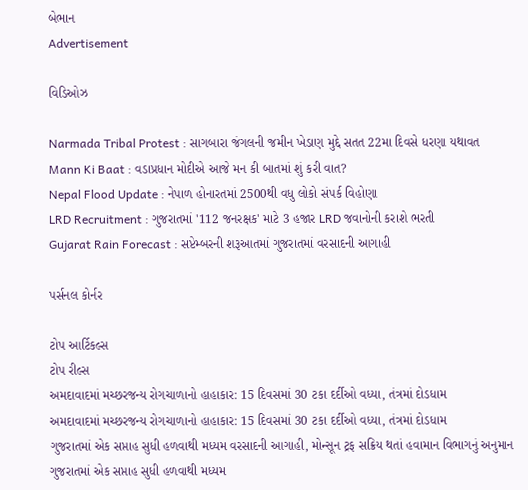બેભાન
Advertisement

વિડિઓઝ

Narmada Tribal Protest : સાગબારા જંગલની જમીન ખેડાણ મુદ્દે સતત 22મા દિવસે ધરણા યથાવત
Mann Ki Baat : વડાપ્રધાન મોદીએ આજે મન કી બાતમાં શું કરી વાત?
Nepal Flood Update : નેપાળ હોનારતમાં 2500થી વધુ લોકો સંપર્ક વિહોણા
LRD Recruitment : ગુજરાતમાં '112 જનરક્ષક' માટે 3 હજાર LRD જવાનોની કરાશે ભરતી
Gujarat Rain Forecast : સપ્ટેમ્બરની શરૂઆતમાં ગુજરાતમાં વરસાદની આગાહી

પર્સનલ કોર્નર

ટોપ આર્ટિકલ્સ
ટોપ રીલ્સ
અમદાવાદમાં મચ્છરજન્ય રોગચાળાનો હાહાકાર: 15 દિવસમાં 30 ટકા દર્દીઓ વધ્યા, તંત્રમાં દોડધામ
અમદાવાદમાં મચ્છરજન્ય રોગચાળાનો હાહાકાર: 15 દિવસમાં 30 ટકા દર્દીઓ વધ્યા, તંત્રમાં દોડધામ
ગુજરાતમાં એક સપ્તાહ સુધી હળવાથી મધ્યમ વરસાદની આગાહી, મોન્સૂન ટ્રફ સક્રિય થતાં હવામાન વિભાગનું અનુમાન
ગુજરાતમાં એક સપ્તાહ સુધી હળવાથી મધ્યમ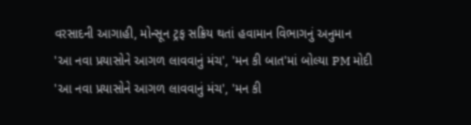વરસાદની આગાહી, મોન્સૂન ટ્રફ સક્રિય થતાં હવામાન વિભાગનું અનુમાન
'આ નવા પ્રયાસોને આગળ લાવવાનું મંચ', 'મન કી બાત'માં બોલ્યા PM મોદી
'આ નવા પ્રયાસોને આગળ લાવવાનું મંચ', 'મન કી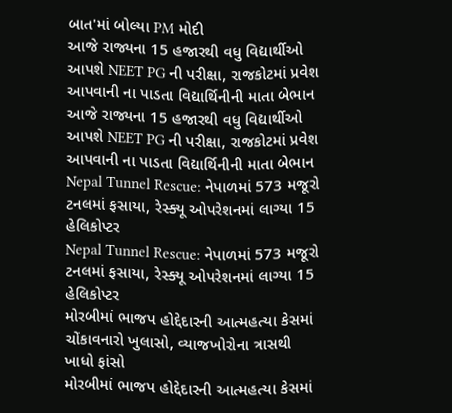બાત'માં બોલ્યા PM મોદી
આજે રાજ્યના 15 હજારથી વધુ વિદ્યાર્થીઓ આપશે NEET PG ની પરીક્ષા, રાજકોટમાં પ્રવેશ આપવાની ના પાડતા વિદ્યાર્થિનીની માતા બેભાન
આજે રાજ્યના 15 હજારથી વધુ વિદ્યાર્થીઓ આપશે NEET PG ની પરીક્ષા, રાજકોટમાં પ્રવેશ આપવાની ના પાડતા વિદ્યાર્થિનીની માતા બેભાન
Nepal Tunnel Rescue: નેપાળમાં 573 મજૂરો ટનલમાં ફસાયા, રેસ્ક્યૂ ઓપરેશનમાં લાગ્યા 15 હેલિકોપ્ટર
Nepal Tunnel Rescue: નેપાળમાં 573 મજૂરો ટનલમાં ફસાયા, રેસ્ક્યૂ ઓપરેશનમાં લાગ્યા 15 હેલિકોપ્ટર
મોરબીમાં ભાજપ હોદ્દેદારની આત્મહત્યા કેસમાં ચોંકાવનારો ખુલાસો, વ્યાજખોરોના ત્રાસથી ખાધો ફાંસો
મોરબીમાં ભાજપ હોદ્દેદારની આત્મહત્યા કેસમાં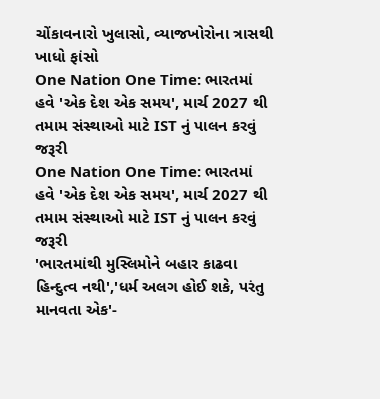ચોંકાવનારો ખુલાસો, વ્યાજખોરોના ત્રાસથી ખાધો ફાંસો
One Nation One Time: ભારતમાં હવે 'એક દેશ એક સમય', માર્ચ 2027 થી તમામ સંસ્થાઓ માટે IST નું પાલન કરવું જરૂરી
One Nation One Time: ભારતમાં હવે 'એક દેશ એક સમય', માર્ચ 2027 થી તમામ સંસ્થાઓ માટે IST નું પાલન કરવું જરૂરી
'ભારતમાંથી મુસ્લિમોને બહાર કાઢવા હિન્દુત્વ નથી','ધર્મ અલગ હોઈ શકે, પરંતુ માનવતા એક'-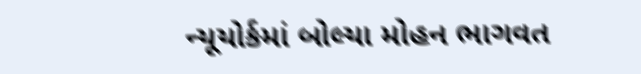ન્યૂયોર્કમાં બોલ્યા મોહન ભાગવત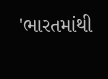'ભારતમાંથી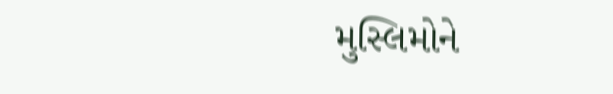મુસ્લિમોને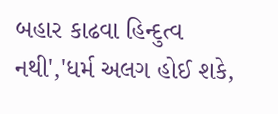બહાર કાઢવા હિન્દુત્વ નથી','ધર્મ અલગ હોઈ શકે,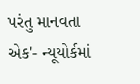પરંતુ માનવતા એક'- ન્યૂયોર્કમાં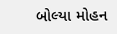બોલ્યા મોહન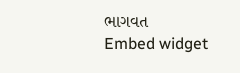ભાગવત
Embed widget